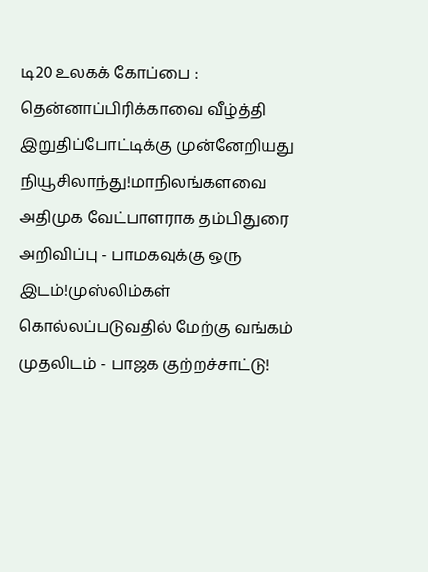டி20 உலகக் கோப்பை : தென்னாப்பிரிக்காவை வீழ்த்தி இறுதிப்போட்டிக்கு முன்னேறியது நியூசிலாந்து!மாநிலங்களவை அதிமுக வேட்பாளராக தம்பிதுரை அறிவிப்பு - பாமகவுக்கு ஒரு இடம்!முஸ்லிம்கள் கொல்லப்படுவதில் மேற்கு வங்கம் முதலிடம் - பாஜக குற்றச்சாட்டு!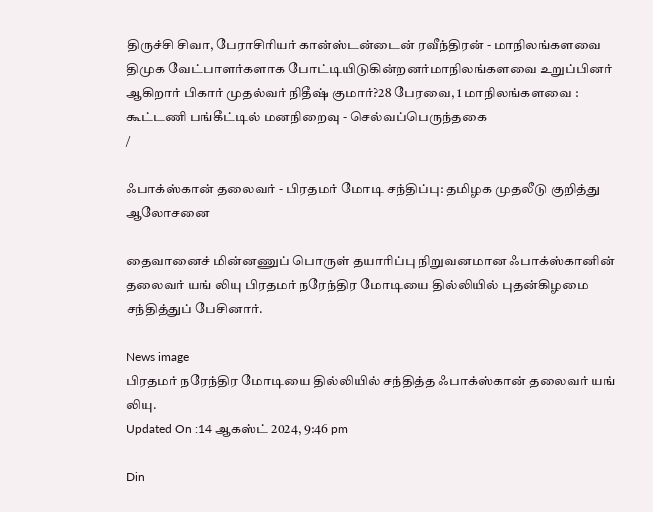திருச்சி சிவா, பேராசிரியர் கான்ஸ்டன்டைன் ரவீந்திரன் - மாநிலங்களவை திமுக வேட்பாளர்களாக போட்டியிடுகின்றனர்மாநிலங்களவை உறுப்பினர் ஆகிறார் பிகார் முதல்வர் நிதீஷ் குமார்?28 பேரவை, 1 மாநிலங்களவை : கூட்டணி பங்கீட்டில் மனநிறைவு - செல்வப்பெருந்தகை
/

ஃபாக்ஸ்கான் தலைவர் - பிரதமர் மோடி சந்திப்பு: தமிழக முதலீடு குறித்து ஆலோசனை

தைவானைச் மின்னணுப் பொருள் தயாரிப்பு நிறுவனமான ஃபாக்ஸ்கானின் தலைவர் யங் லியு பிரதமர் நரேந்திர மோடியை தில்லியில் புதன்கிழமை சந்தித்துப் பேசினார்.

News image
பிரதமர் நரேந்திர மோடியை தில்லியில் சந்தித்த ஃபாக்ஸ்கான் தலைவர் யங் லியு.
Updated On :14 ஆகஸ்ட் 2024, 9:46 pm

Din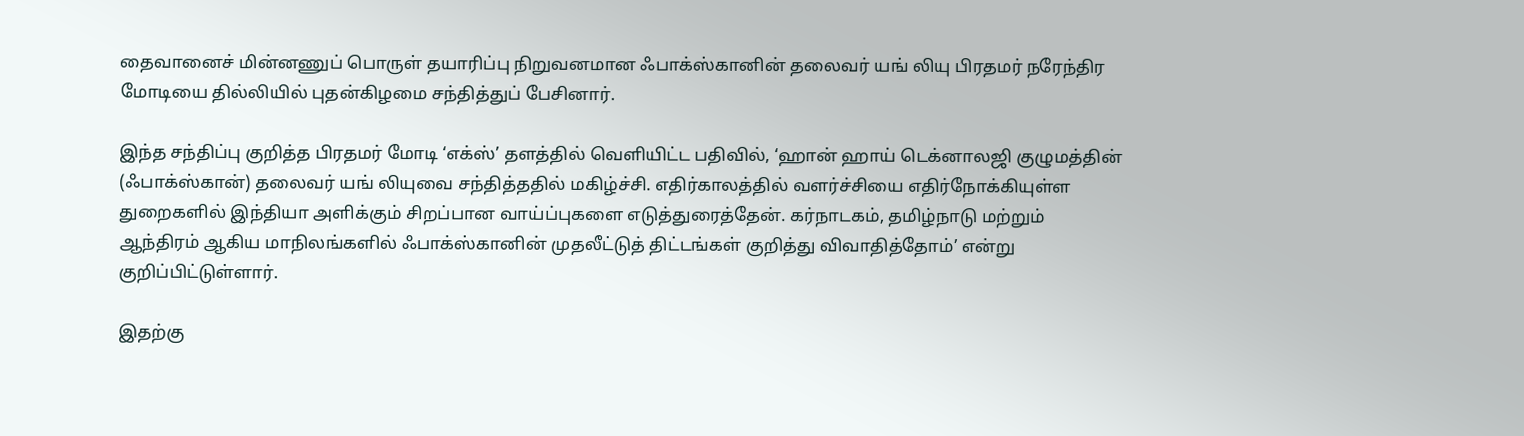தைவானைச் மின்னணுப் பொருள் தயாரிப்பு நிறுவனமான ஃபாக்ஸ்கானின் தலைவர் யங் லியு பிரதமர் நரேந்திர மோடியை தில்லியில் புதன்கிழமை சந்தித்துப் பேசினார்.

இந்த சந்திப்பு குறித்த பிரதமர் மோடி ‘எக்ஸ்’ தளத்தில் வெளியிட்ட பதிவில், ‘ஹான் ஹாய் டெக்னாலஜி குழுமத்தின் (ஃபாக்ஸ்கான்) தலைவர் யங் லியுவை சந்தித்ததில் மகிழ்ச்சி. எதிர்காலத்தில் வளர்ச்சியை எதிர்நோக்கியுள்ள துறைகளில் இந்தியா அளிக்கும் சிறப்பான வாய்ப்புகளை எடுத்துரைத்தேன். கர்நாடகம், தமிழ்நாடு மற்றும் ஆந்திரம் ஆகிய மாநிலங்களில் ஃபாக்ஸ்கானின் முதலீட்டுத் திட்டங்கள் குறித்து விவாதித்தோம்’ என்று குறிப்பிட்டுள்ளார்.

இதற்கு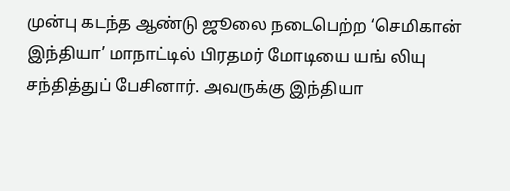முன்பு கடந்த ஆண்டு ஜூலை நடைபெற்ற ‘செமிகான் இந்தியா’ மாநாட்டில் பிரதமர் மோடியை யங் லியு சந்தித்துப் பேசினார். அவருக்கு இந்தியா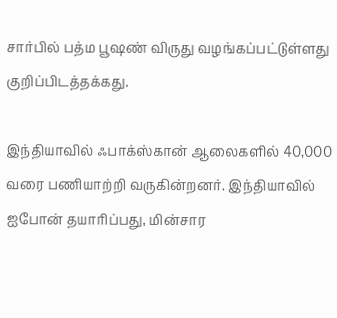சார்பில் பத்ம பூஷண் விருது வழங்கப்பட்டுள்ளது குறிப்பிடத்தக்கது.

இந்தியாவில் ஃபாக்ஸ்கான் ஆலைகளில் 40,000 வரை பணியாற்றி வருகின்றனர். இந்தியாவில் ஐபோன் தயாரிப்பது, மின்சார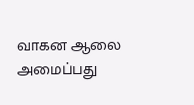வாகன ஆலை அமைப்பது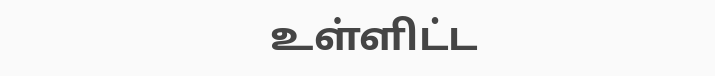உள்ளிட்ட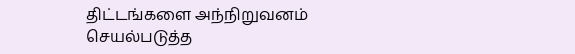திட்டங்களை அந்நிறுவனம் செயல்படுத்த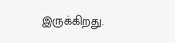இருக்கிறது.